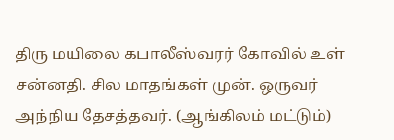திரு மயிலை கபாலீஸ்வரர் கோவில் உள் சன்னதி. சில மாதங்கள் முன். ஒருவர் அந்நிய தேசத்தவர். (ஆங்கிலம் மட்டும்)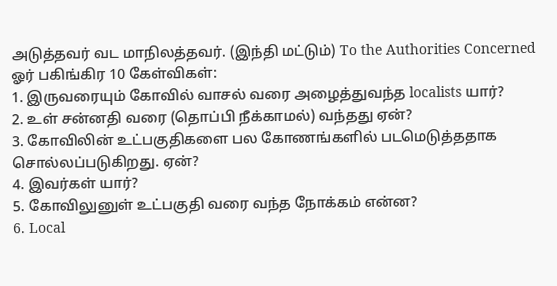அடுத்தவர் வட மாநிலத்தவர். (இந்தி மட்டும்) To the Authorities Concerned ஓர் பகிங்கிர 10 கேள்விகள்:
1. இருவரையும் கோவில் வாசல் வரை அழைத்துவந்த localists யார்?
2. உள் சன்னதி வரை (தொப்பி நீக்காமல்) வந்தது ஏன்?
3. கோவிலின் உட்பகுதிகளை பல கோணங்களில் படமெடுத்ததாக சொல்லப்படுகிறது. ஏன்?
4. இவர்கள் யார்?
5. கோவிலுனுள் உட்பகுதி வரை வந்த நோக்கம் என்ன?
6. Local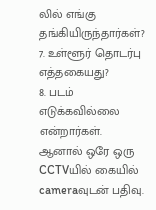லில் எங்கு தங்கியிருந்தார்கள்? 7. உள்ளூர் தொடர்பு எத்தகையது?
8. படம் எடுக்கவில்லை என்றார்கள். ஆனால் ஒரே ஒரு CCTVயில் கையில் cameraவுடன் பதிவு.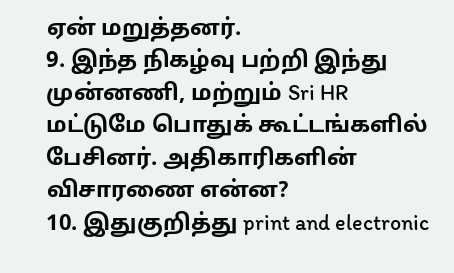ஏன் மறுத்தனர்.
9. இந்த நிகழ்வு பற்றி இந்து முன்னணி, மற்றும் Sri HR மட்டுமே பொதுக் கூட்டங்களில் பேசினர். அதிகாரிகளின் விசாரணை என்ன?
10. இதுகுறித்து print and electronic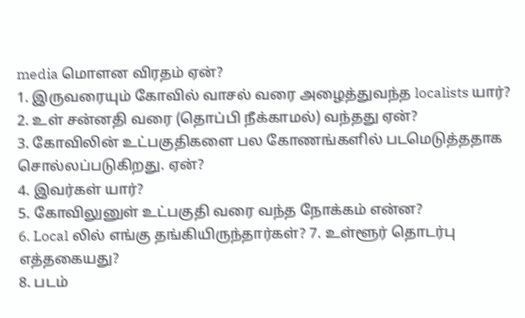media மொளன விரதம் ஏன்?
1. இருவரையும் கோவில் வாசல் வரை அழைத்துவந்த localists யார்?
2. உள் சன்னதி வரை (தொப்பி நீக்காமல்) வந்தது ஏன்?
3. கோவிலின் உட்பகுதிகளை பல கோணங்களில் படமெடுத்ததாக சொல்லப்படுகிறது. ஏன்?
4. இவர்கள் யார்?
5. கோவிலுனுள் உட்பகுதி வரை வந்த நோக்கம் என்ன?
6. Local லில் எங்கு தங்கியிருந்தார்கள்? 7. உள்ளூர் தொடர்பு எத்தகையது?
8. படம்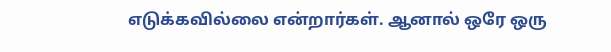எடுக்கவில்லை என்றார்கள். ஆனால் ஒரே ஒரு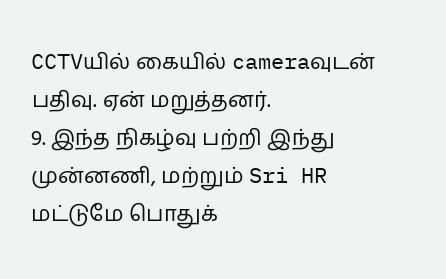CCTVயில் கையில் cameraவுடன் பதிவு. ஏன் மறுத்தனர்.
9. இந்த நிகழ்வு பற்றி இந்து முன்னணி, மற்றும் Sri HR மட்டுமே பொதுக்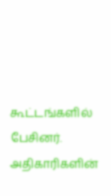கூட்டங்களில் பேசினர். அதிகாரிகளின்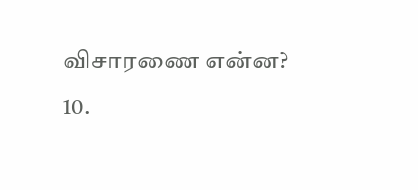விசாரணை என்ன?
10.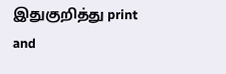இதுகுறித்து print and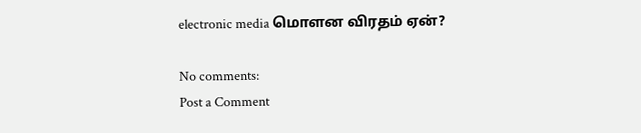electronic media மொளன விரதம் ஏன்?

No comments:
Post a Comment